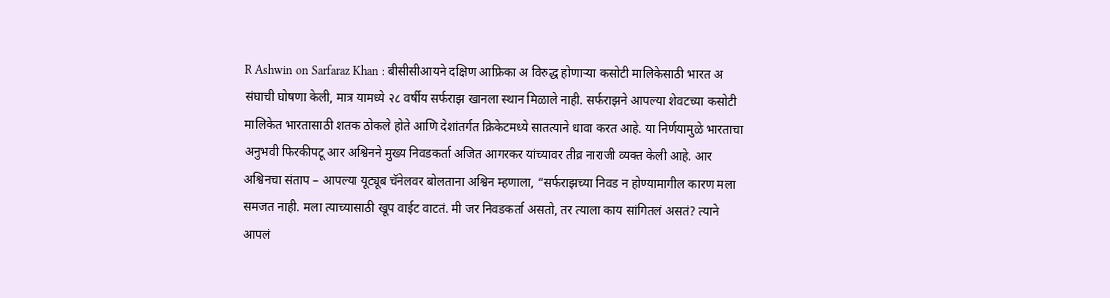R Ashwin on Sarfaraz Khan : बीसीसीआयने दक्षिण आफ्रिका अ विरुद्ध होणाऱ्या कसोटी मालिकेसाठी भारत अ संघाची घोषणा केली, मात्र यामध्ये २८ वर्षीय सर्फराझ खानला स्थान मिळाले नाही. सर्फराझने आपल्या शेवटच्या कसोटी मालिकेत भारतासाठी शतक ठोकले होते आणि देशांतर्गत क्रिकेटमध्ये सातत्याने धावा करत आहे. या निर्णयामुळे भारताचा अनुभवी फिरकीपटू आर अश्विनने मुख्य निवडकर्ता अजित आगरकर यांच्यावर तीव्र नाराजी व्यक्त केली आहे. आर अश्विनचा संताप – आपल्या यूट्यूब चॅनेलवर बोलताना अश्विन म्हणाला, “सर्फराझच्या निवड न होण्यामागील कारण मला समजत नाही. मला त्याच्यासाठी खूप वाईट वाटतं. मी जर निवडकर्ता असतो, तर त्याला काय सांगितलं असतं? त्याने आपलं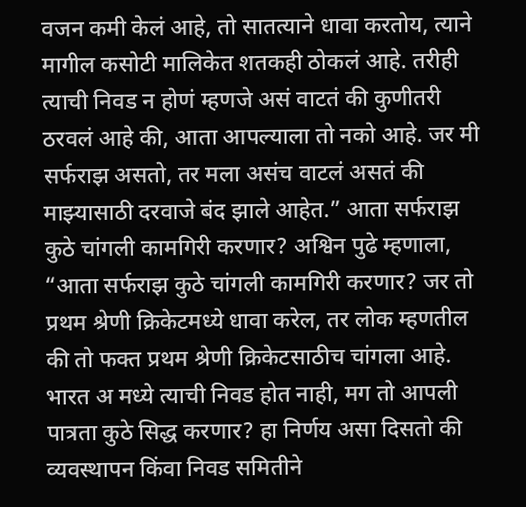वजन कमी केलं आहे, तो सातत्याने धावा करतोय, त्याने मागील कसोटी मालिकेत शतकही ठोकलं आहे. तरीही त्याची निवड न होणं म्हणजे असं वाटतं की कुणीतरी ठरवलं आहे की, आता आपल्याला तो नको आहे. जर मी सर्फराझ असतो, तर मला असंच वाटलं असतं की माझ्यासाठी दरवाजे बंद झाले आहेत.” आता सर्फराझ कुठे चांगली कामगिरी करणार? अश्विन पुढे म्हणाला, “आता सर्फराझ कुठे चांगली कामगिरी करणार? जर तो प्रथम श्रेणी क्रिकेटमध्ये धावा करेल, तर लोक म्हणतील की तो फक्त प्रथम श्रेणी क्रिकेटसाठीच चांगला आहे. भारत अ मध्ये त्याची निवड होत नाही, मग तो आपली पात्रता कुठे सिद्ध करणार? हा निर्णय असा दिसतो की व्यवस्थापन किंवा निवड समितीने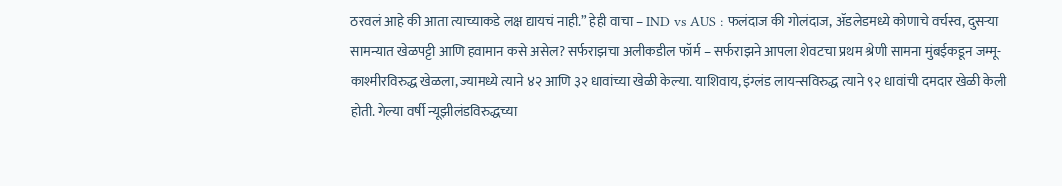ठरवलं आहे की आता त्याच्याकडे लक्ष द्यायचं नाही.” हेही वाचा – IND vs AUS : फलंदाज की गोलंदाज, ॲडलेडमध्ये कोणाचे वर्चस्व, दुसऱ्या सामन्यात खेळपट्टी आणि हवामान कसे असेल? सर्फराझचा अलीकडील फॉर्म – सर्फराझने आपला शेवटचा प्रथम श्रेणी सामना मुंबईकडून जम्मू-काश्मीरविरुद्ध खेळला, ज्यामध्ये त्याने ४२ आणि ३२ धावांच्या खेळी केल्या. याशिवाय, इंग्लंड लायन्सविरुद्ध त्याने ९२ धावांची दमदार खेळी केली होती. गेल्या वर्षी न्यूझीलंडविरुद्धच्या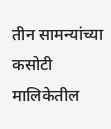तीन सामन्यांच्या कसोटी मालिकेतील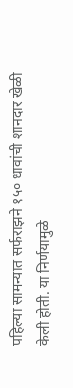पहिल्या सामन्यात सर्फराझने १५० धावांची शानदार खेळी केली होती. या निर्णयामुळे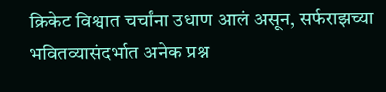क्रिकेट विश्वात चर्चांना उधाण आलं असून, सर्फराझच्या भवितव्यासंदर्भात अनेक प्रश्न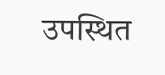उपस्थित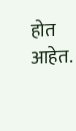होत आहेत.